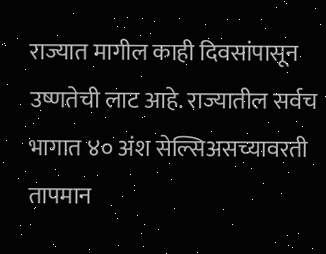राज्यात मागील काही दिवसांपासून उष्णतेची लाट आहे. राज्यातील सर्वच भागात ४० अंश सेल्सिअसच्यावरती तापमान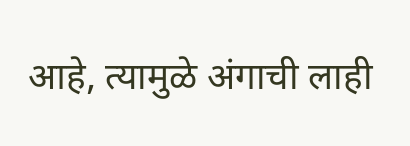आहे, त्यामुळे अंगाची लाही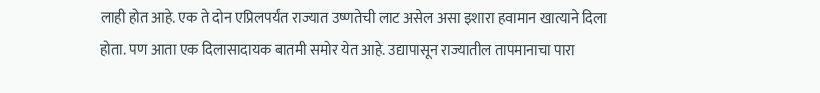लाही होत आहे. एक ते दोन एप्रिलपर्यंत राज्यात उष्णतेची लाट असेल असा इशारा हवामान खात्याने दिला होता. पण आता एक दिलासादायक बातमी समोर येत आहे. उद्यापासून राज्यातील तापमानाचा पारा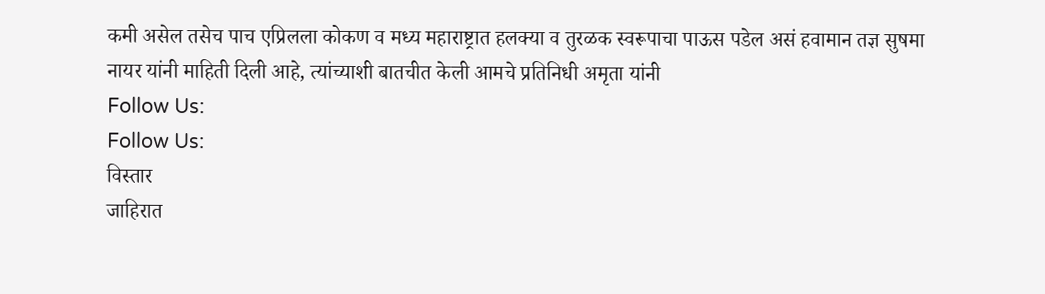कमी असेल तसेच पाच एप्रिलला कोकण व मध्य महाराष्ट्रात हलक्या व तुरळक स्वरूपाचा पाऊस पडेल असं हवामान तज्ञ सुषमा नायर यांनी माहिती दिली आहे, त्यांच्याशी बातचीत केली आमचे प्रतिनिधी अमृता यांनी
Follow Us:
Follow Us:
विस्तार
जाहिरात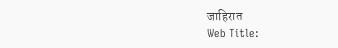जाहिरात
Web Title: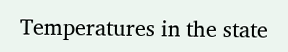Temperatures in the state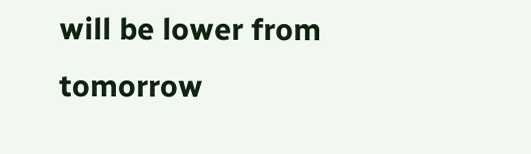will be lower from tomorrow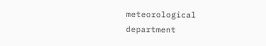meteorological department